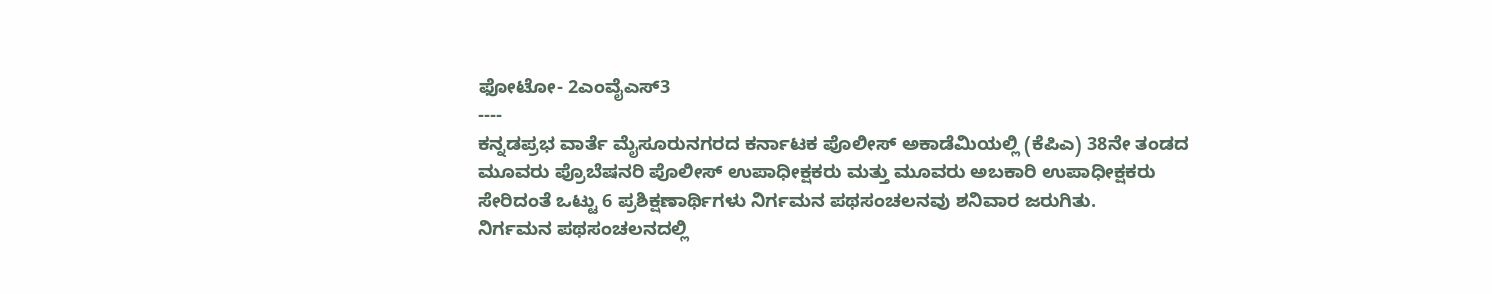ಫೋಟೋ- 2ಎಂವೈಎಸ್3
----
ಕನ್ನಡಪ್ರಭ ವಾರ್ತೆ ಮೈಸೂರುನಗರದ ಕರ್ನಾಟಕ ಪೊಲೀಸ್ ಅಕಾಡೆಮಿಯಲ್ಲಿ (ಕೆಪಿಎ) 38ನೇ ತಂಡದ ಮೂವರು ಪ್ರೊಬೆಷನರಿ ಪೊಲೀಸ್ ಉಪಾಧೀಕ್ಷಕರು ಮತ್ತು ಮೂವರು ಅಬಕಾರಿ ಉಪಾಧೀಕ್ಷಕರು ಸೇರಿದಂತೆ ಒಟ್ಟು 6 ಪ್ರಶಿಕ್ಷಣಾರ್ಥಿಗಳು ನಿರ್ಗಮನ ಪಥಸಂಚಲನವು ಶನಿವಾರ ಜರುಗಿತು.
ನಿರ್ಗಮನ ಪಥಸಂಚಲನದಲ್ಲಿ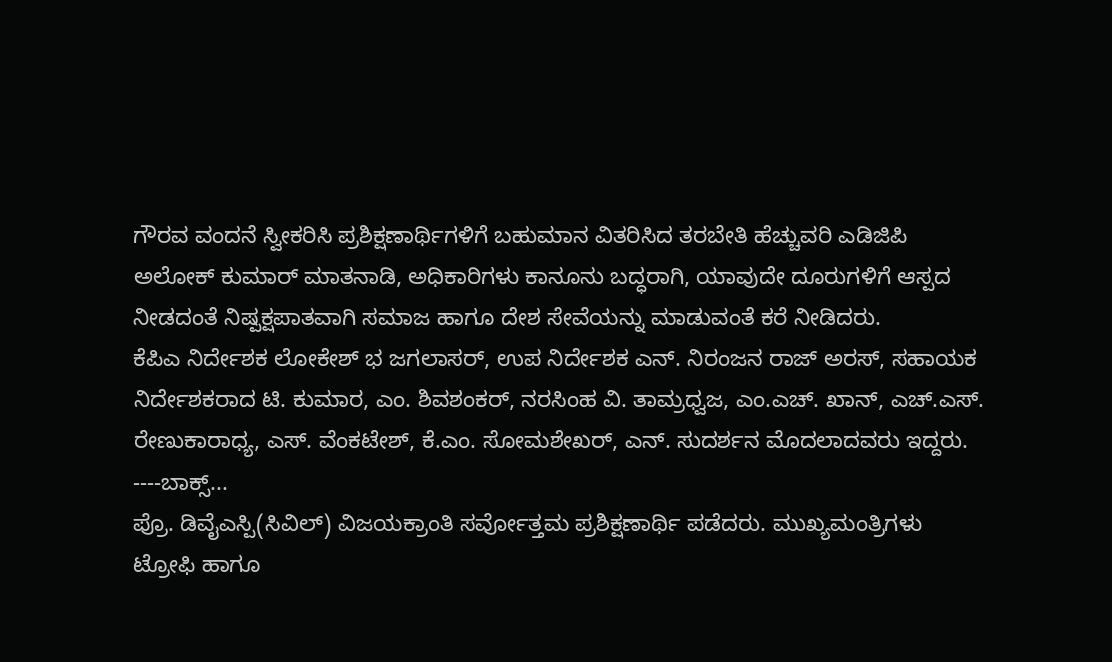ಗೌರವ ವಂದನೆ ಸ್ವೀಕರಿಸಿ ಪ್ರಶಿಕ್ಷಣಾರ್ಥಿಗಳಿಗೆ ಬಹುಮಾನ ವಿತರಿಸಿದ ತರಬೇತಿ ಹೆಚ್ಚುವರಿ ಎಡಿಜಿಪಿ ಅಲೋಕ್ ಕುಮಾರ್ ಮಾತನಾಡಿ, ಅಧಿಕಾರಿಗಳು ಕಾನೂನು ಬದ್ಧರಾಗಿ, ಯಾವುದೇ ದೂರುಗಳಿಗೆ ಆಸ್ಪದ ನೀಡದಂತೆ ನಿಷ್ಪಕ್ಷಪಾತವಾಗಿ ಸಮಾಜ ಹಾಗೂ ದೇಶ ಸೇವೆಯನ್ನು ಮಾಡುವಂತೆ ಕರೆ ನೀಡಿದರು.
ಕೆಪಿಎ ನಿರ್ದೇಶಕ ಲೋಕೇಶ್ ಭ ಜಗಲಾಸರ್, ಉಪ ನಿರ್ದೇಶಕ ಎನ್. ನಿರಂಜನ ರಾಜ್ ಅರಸ್, ಸಹಾಯಕ ನಿರ್ದೇಶಕರಾದ ಟಿ. ಕುಮಾರ, ಎಂ. ಶಿವಶಂಕರ್, ನರಸಿಂಹ ವಿ. ತಾಮ್ರಧ್ವಜ, ಎಂ.ಎಚ್. ಖಾನ್, ಎಚ್.ಎಸ್. ರೇಣುಕಾರಾಧ್ಯ, ಎಸ್. ವೆಂಕಟೇಶ್, ಕೆ.ಎಂ. ಸೋಮಶೇಖರ್, ಎನ್. ಸುದರ್ಶನ ಮೊದಲಾದವರು ಇದ್ದರು.
----ಬಾಕ್ಸ್...
ಪ್ರೊ. ಡಿವೈಎಸ್ಪಿ(ಸಿವಿಲ್) ವಿಜಯಕ್ರಾಂತಿ ಸರ್ವೋತ್ತಮ ಪ್ರಶಿಕ್ಷಣಾರ್ಥಿ ಪಡೆದರು. ಮುಖ್ಯಮಂತ್ರಿಗಳು ಟ್ರೋಫಿ ಹಾಗೂ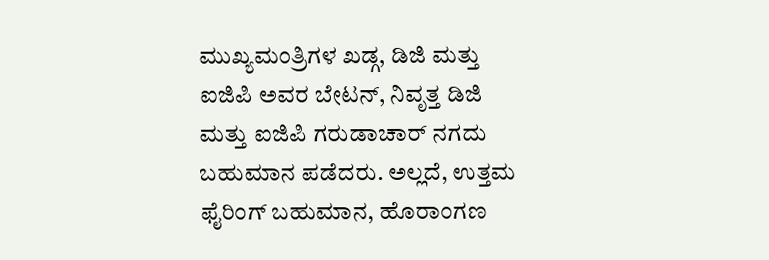ಮುಖ್ಯಮಂತ್ರಿಗಳ ಖಡ್ಗ, ಡಿಜಿ ಮತ್ತು ಐಜಿಪಿ ಅವರ ಬೇಟನ್, ನಿವೃತ್ತ ಡಿಜಿ ಮತ್ತು ಐಜಿಪಿ ಗರುಡಾಚಾರ್ ನಗದು ಬಹುಮಾನ ಪಡೆದರು. ಅಲ್ಲದೆ, ಉತ್ತಮ ಫೈರಿಂಗ್ ಬಹುಮಾನ, ಹೊರಾಂಗಣ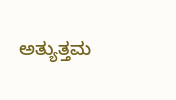ಅತ್ಯುತ್ತಮ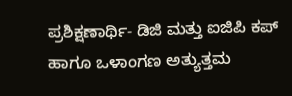ಪ್ರಶಿಕ್ಷಣಾರ್ಥಿ- ಡಿಜಿ ಮತ್ತು ಐಜಿಪಿ ಕಪ್ ಹಾಗೂ ಒಳಾಂಗಣ ಅತ್ಯುತ್ತಮ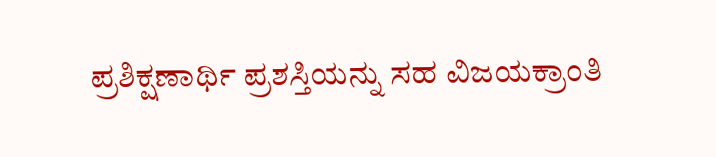ಪ್ರಶಿಕ್ಷಣಾರ್ಥಿ ಪ್ರಶಸ್ತಿಯನ್ನು ಸಹ ವಿಜಯಕ್ರಾಂತಿ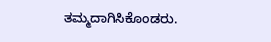ತಮ್ಮದಾಗಿಸಿಕೊಂಡರು.